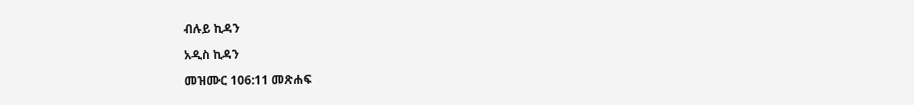ብሉይ ኪዳን

አዲስ ኪዳን

መዝሙር 106:11 መጽሐፍ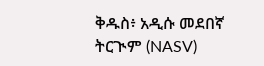ቅዱስ፥ አዲሱ መደበኛ ትርጒም (NASV)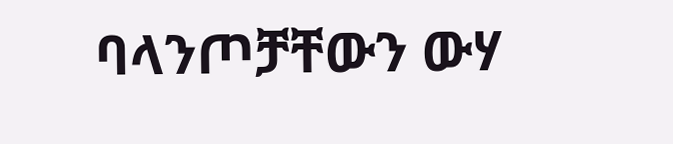ባላንጦቻቸውን ውሃ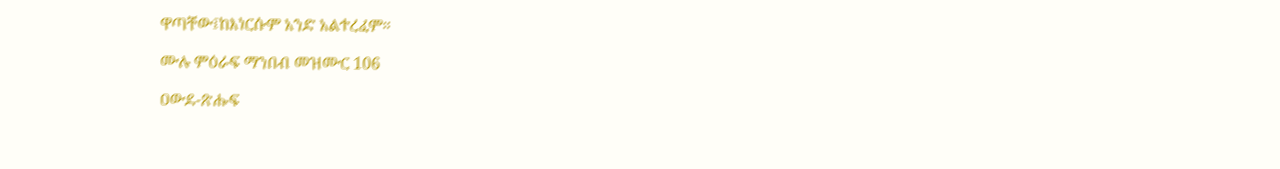ዋጣቸው፤ከእነርሱም አንድ አልተረፈም።

ሙሉ ምዕራፍ ማንበብ መዝሙር 106

ዐውደ-ጽሑፍ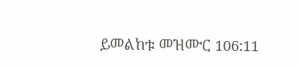ይመልከቱ መዝሙር 106:11